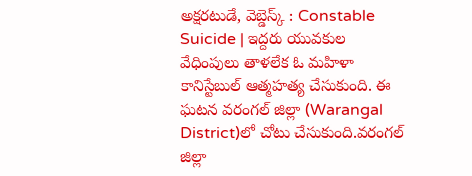అక్షరటుడే, వెబ్డెస్క్ : Constable Suicide | ఇద్దరు యువకుల వేధింపులు తాళలేక ఓ మహిళా కానిస్టేబుల్ ఆత్మహత్య చేసుకుంది. ఈ ఘటన వరంగల్ జిల్లా (Warangal District)లో చోటు చేసుకుంది.వరంగల్ జిల్లా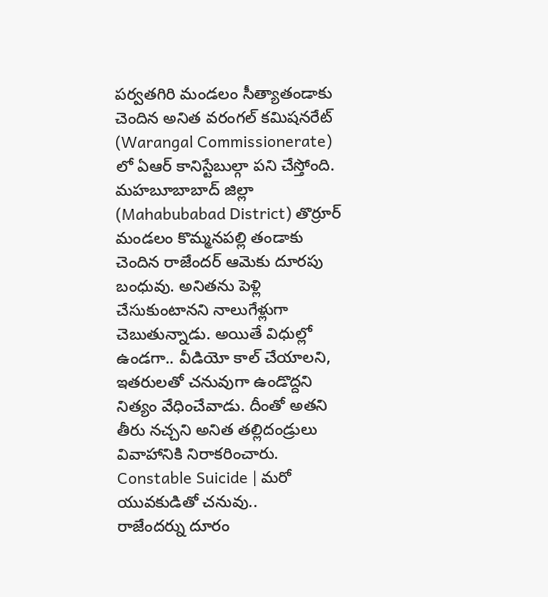పర్వతగిరి మండలం సీత్యాతండాకు చెందిన అనిత వరంగల్ కమిషనరేట్ (Warangal Commissionerate) లో ఏఆర్ కానిస్టేబుల్గా పని చేస్తోంది.
మహబూబాబాద్ జిల్లా (Mahabubabad District) తొర్రూర్ మండలం కొమ్మనపల్లి తండాకు చెందిన రాజేందర్ ఆమెకు దూరపు బంధువు. అనితను పెళ్లి చేసుకుంటానని నాలుగేళ్లుగా చెబుతున్నాడు. అయితే విధుల్లో ఉండగా.. వీడియో కాల్ చేయాలని, ఇతరులతో చనువుగా ఉండొద్దని నిత్యం వేధించేవాడు. దీంతో అతని తీరు నచ్చని అనిత తల్లిదండ్రులు వివాహానికి నిరాకరించారు.
Constable Suicide | మరో యువకుడితో చనువు..
రాజేందర్ను దూరం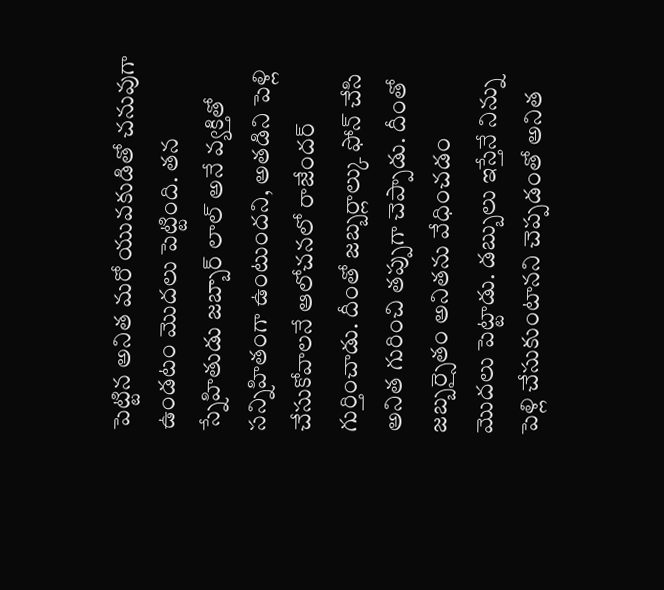పెట్టిన అనిత మరో యువకుడితో చనువుగా ఉండటం మొదలు పెట్టింది. తన స్నేహితుడు జబ్బార్ లాల్ అనే వ్యక్తితో సన్నిహితంగా ఉంటుందని, అతడిని పెళ్లి చేసుకోవాలనే ఆలోచనలో రాజేందర్ గుర్తించాడు. దీంతో జబ్బర్లాల్కు ఫోన్ చేసి అనిత గురించి తప్పుగా చెప్పాడు. దీంతో జబ్బర్సైతం అనితను వేధించడం మొదలు పెట్టాడు. డబ్బులు ఇస్తేనే నిన్ను పెళ్లి చేసుకుంటానని చెప్పడంతో అనిత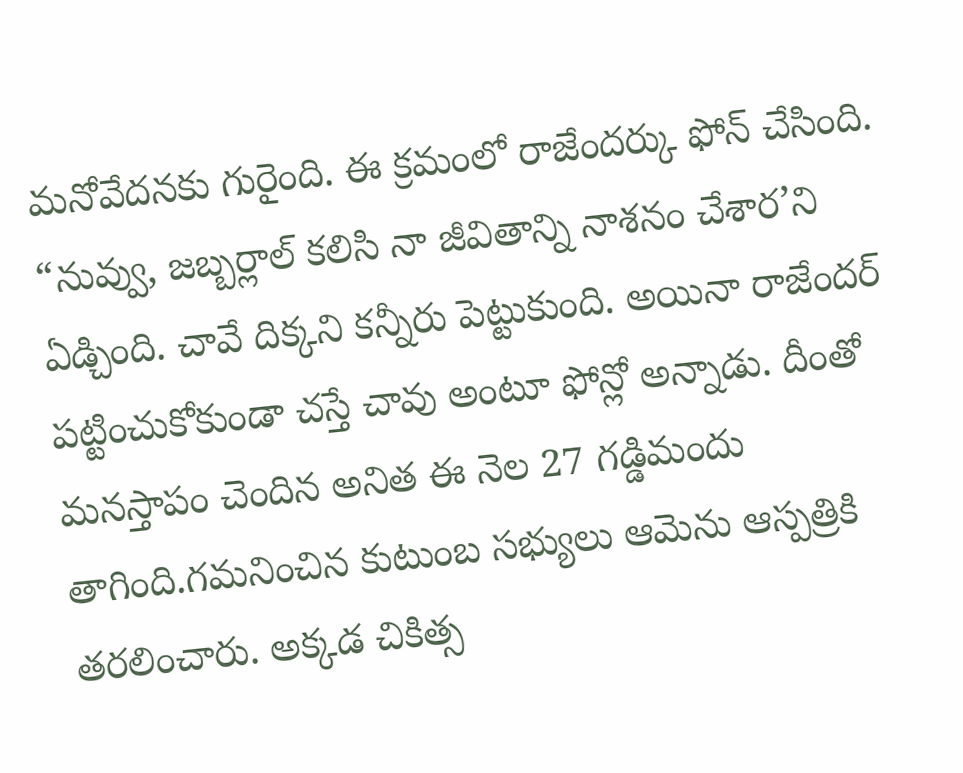మనోవేదనకు గురైంది. ఈ క్రమంలో రాజేందర్కు ఫోన్ చేసింది. “నువ్వు, జబ్బర్లాల్ కలిసి నా జీవితాన్ని నాశనం చేశార’ని ఏడ్చింది. చావే దిక్కని కన్నీరు పెట్టుకుంది. అయినా రాజేందర్ పట్టించుకోకుండా చస్తే చావు అంటూ ఫోన్లో అన్నాడు. దీంతో మనస్తాపం చెందిన అనిత ఈ నెల 27 గడ్డిమందు తాగింది.గమనించిన కుటుంబ సభ్యులు ఆమెను ఆస్పత్రికి తరలించారు. అక్కడ చికిత్స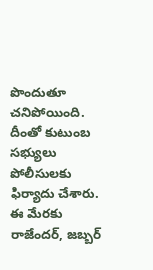పొందుతూ చనిపోయింది. దీంతో కుటుంబ సభ్యులు పోలీసులకు ఫిర్యాదు చేశారు. ఈ మేరకు రాజేందర్, జబ్బర్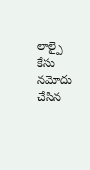లాల్పై కేసు నమోదు చేసిన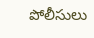పోలీసులు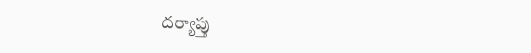దర్యాప్తు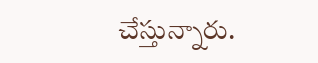చేస్తున్నారు.